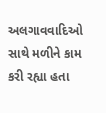અલગાવવાદિઓ સાથે મળીને કામ કરી રહ્યા હતા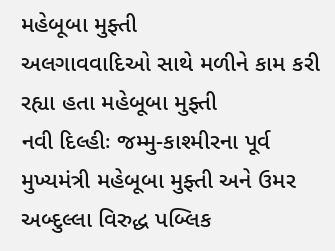મહેબૂબા મુફ્તી
અલગાવવાદિઓ સાથે મળીને કામ કરી રહ્યા હતા મહેબૂબા મુફ્તી
નવી દિલ્હીઃ જમ્મુ-કાશ્મીરના પૂર્વ મુખ્યમંત્રી મહેબૂબા મુફ્તી અને ઉમર અબ્દુલ્લા વિરુદ્ધ પબ્લિક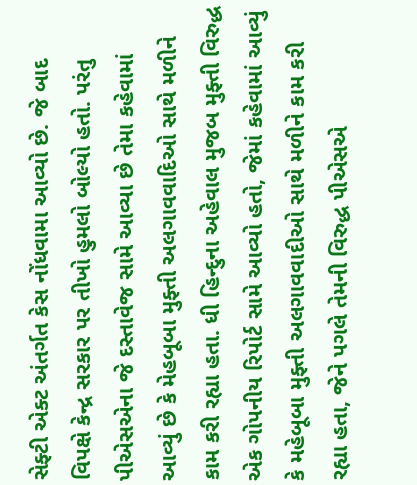સેફ્ટી એક્ટ અંતર્ગત કેસ નોંધવામા આવ્યો છે. જે બાદ વિપક્ષે કેન્દ્ર સરકાર પર તીખો હુમલો બોલ્યો હતો. પરંતુ પીએસએના જે દસ્તાવેજ સામે આવ્યા છે તેમા કહેવામાં આવ્યું છે કે મેહબૂબા મુફ્તી અલગાવવાદિઓ સાથે મળીને કામ કરી રહ્યા હતા. ધી હિન્દુના અહેવાલ મુજબ મુફ્તી વિરુદ્ધ એક ગોપનીય રિપોર્ટ સામે આવ્યો હતો, જેમાં કહેવામાં આવ્યું કે મહેબૂબા મુફ્તી અલગાવવાદીઓ સાથે મળીને કામ કરી રહ્યા હતા, જેને પગલે તેમની વિરુદ્ધ પીએસએ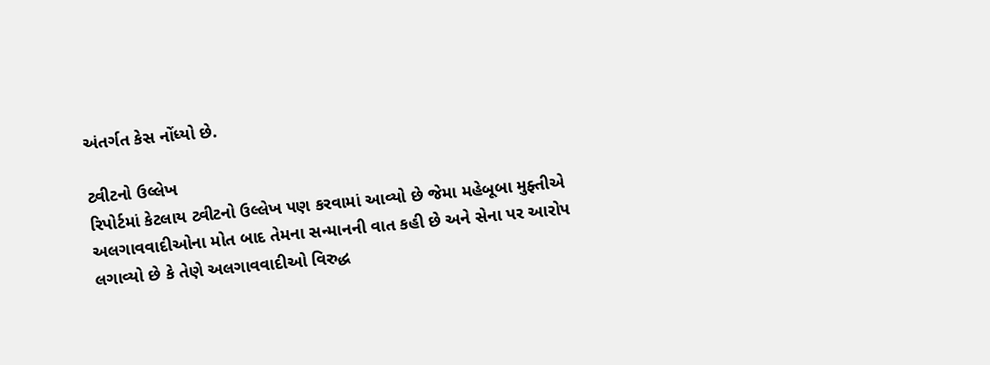અંતર્ગત કેસ નોંધ્યો છે.

ટ્વીટનો ઉલ્લેખ
રિપોર્ટમાં કેટલાય ટ્વીટનો ઉલ્લેખ પણ કરવામાં આવ્યો છે જેમા મહેબૂબા મુફ્તીએ અલગાવવાદીઓના મોત બાદ તેમના સન્માનની વાત કહી છે અને સેના પર આરોપ લગાવ્યો છે કે તેણે અલગાવવાદીઓ વિરુદ્ધ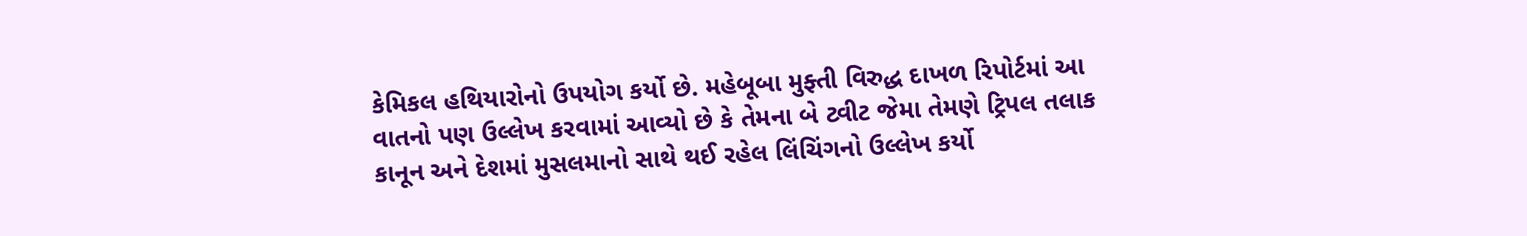કેમિકલ હથિયારોનો ઉપયોગ કર્યો છે. મહેબૂબા મુફ્તી વિરુદ્ધ દાખળ રિપોર્ટમાં આ વાતનો પણ ઉલ્લેખ કરવામાં આવ્યો છે કે તેમના બે ટ્વીટ જેમા તેમણે ટ્રિપલ તલાક કાનૂન અને દેશમાં મુસલમાનો સાથે થઈ રહેલ લિંચિંગનો ઉલ્લેખ કર્યો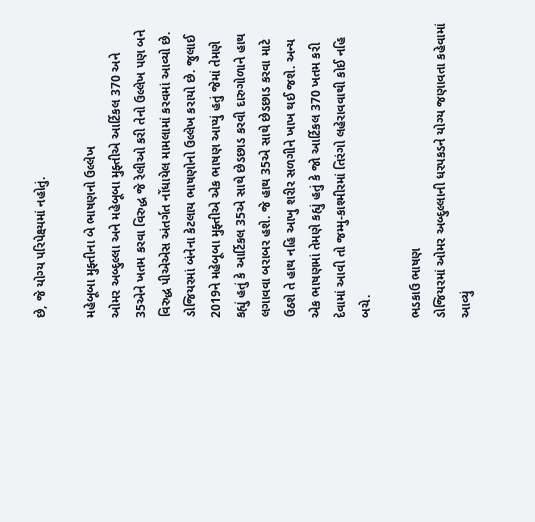છે, જે યોગ્ય પરિપેક્ષ્યમાં નહોતું.

મહેબૂબા મુફ્તીના બે ભાષણનો ઉલ્લેખ
ઓમર અબ્દુલ્લા અને મહેબૂબા મુફ્તીએ આર્ટિકલ 370 અને 35એને ખતમ કરવા વિરુદ્ધ જે રેલીઓ કરી તેનો ઉલ્લેખ પણ બને વિરુદ્ધ પીએએસ અંતર્ગત નોંધાયેલ મામલામાં કરવમાં આવ્યો છે. ડોજિયરમાં બંનેના કેટલાય ભાષણોનો ઉલ્લેખ કરાયો છે. જુલાઈ 2019ને મહેબૂબા મુફ્તીએ એક ભાષણ આપ્યું હતું જેમાં તેમણે કહ્યું હતું કે આર્ટિકલ 35એ સાથે છેડછાડ કરવી દારુગોળાને હાથ લગાવવા બરાબર હશે. જે હાથ 35એ સાથે છેડછાડ કરવા માટે ઉઠશે તે હાથ નહિ આખુ શરીર સળગીને ખાખ થઈ જશે. અન્ય એક ભાષણમાં તેમણે કહ્યું હતું કે જો આર્ટિકલ 370 ખતમ કરી દેવામાં આવી તો જમ્મુ-કાશ્મીરમાં તિરંગો લહેરાવવાથી કોઈ નહિ બચે.

ભડકાઉ ભાષણ
ડોજિયરમાં ઓમર અબ્દુલ્લાની ધરપકડને યોગ્ય જણાવતા કહેવામાં આવ્યું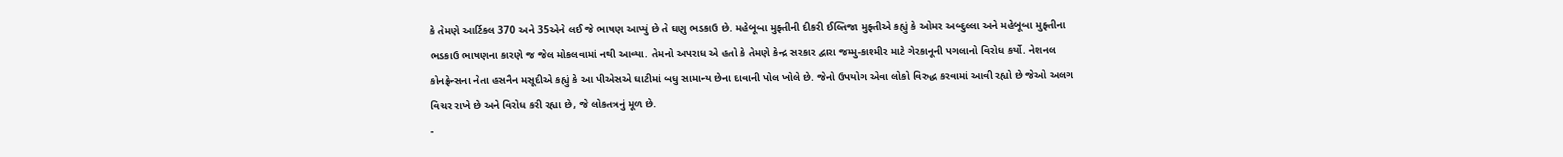કે તેમણે આર્ટિકલ 370 અને 35એને લઈ જે ભાષણ આપ્યું છે તે ઘણુ ભડકાઉ છે. મહેબૂબા મુફ્તીની દીકરી ઈલ્તિજા મુફ્તીએ કહ્યું કે ઓમર અબ્દુલ્લા અને મહેબૂબા મુફ્તીના ભડકાઉ ભાષણના કારણે જ જેલ મોકલવામાં નથી આવ્યા. તેમનો અપરાધ એ હતો કે તેમણે કેન્દ્ર સરકાર દ્વારા જમ્મુ-કાશ્મીર માટે ગેરકાનૂની પગલાનો વિરોધ કર્યો. નેશનલ કોનફ્રેન્સના નેતા હસનૈન મસૂદીએ કહ્યું કે આ પીએસએ ઘાટીમાં બધુ સામાન્ય છેના દાવાની પોલ ખોલે છે. જેનો ઉપયોગ એવા લોકો વિરુદ્ધ કરવામાં આવી રહ્યો છે જેઓ અલગ વિચર રાખે છે અને વિરોધ કરી રહ્યા છે, જે લોકતત્રનું મૂળ છે.
-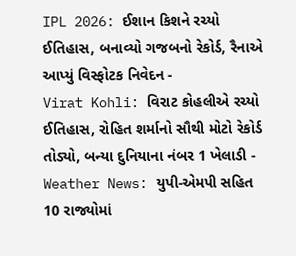IPL 2026: ઈશાન કિશને રચ્યો ઈતિહાસ, બનાવ્યો ગજબનો રેકોર્ડ, રૈનાએ આપ્યું વિસ્ફોટક નિવેદન -
Virat Kohli: વિરાટ કોહલીએ રચ્યો ઈતિહાસ, રોહિત શર્માનો સૌથી મોટો રેકોર્ડ તોડ્યો, બન્યા દુનિયાના નંબર 1 ખેલાડી -
Weather News: યુપી-એમપી સહિત 10 રાજ્યોમાં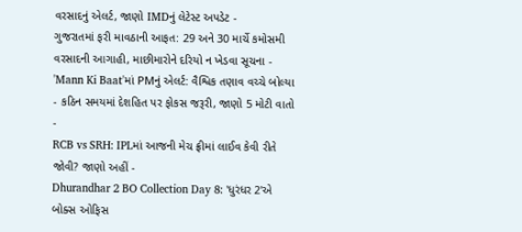વરસાદનું એલર્ટ, જાણો IMDનું લેટેસ્ટ અપડેટ -
ગુજરાતમાં ફરી માવઠાની આફત: 29 અને 30 માર્ચે કમોસમી વરસાદની આગાહી, માછીમારોને દરિયો ન ખેડવા સૂચના -
'Mann Ki Baat'માં PMનું એલર્ટ: વૈશ્વિક તણાવ વચ્ચે બોલ્યા - કઠિન સમયમાં દેશહિત પર ફોકસ જરૂરી, જાણો 5 મોટી વાતો -
RCB vs SRH: IPLમાં આજની મેચ ફ્રીમાં લાઈવ કેવી રીતે જોવી? જાણો અહીં -
Dhurandhar 2 BO Collection Day 8: 'ધુરંધર 2'એ બોક્સ ઓફિસ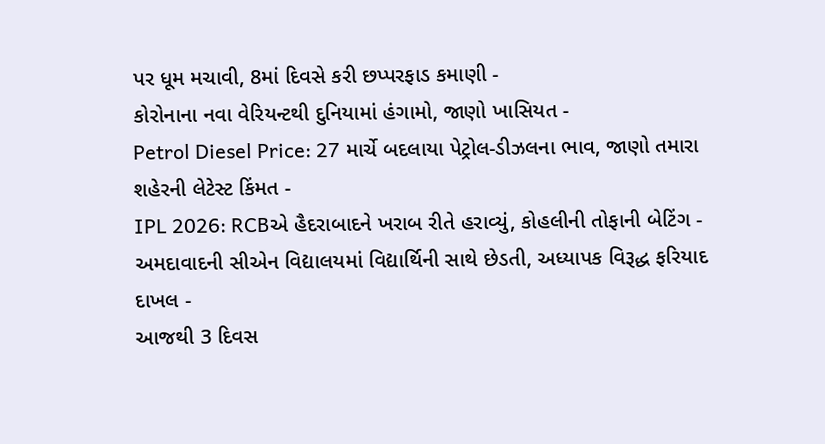પર ધૂમ મચાવી, 8માં દિવસે કરી છપ્પરફાડ કમાણી -
કોરોનાના નવા વેરિયન્ટથી દુનિયામાં હંગામો, જાણો ખાસિયત -
Petrol Diesel Price: 27 માર્ચે બદલાયા પેટ્રોલ-ડીઝલના ભાવ, જાણો તમારા શહેરની લેટેસ્ટ કિંમત -
IPL 2026: RCBએ હૈદરાબાદને ખરાબ રીતે હરાવ્યું, કોહલીની તોફાની બેટિંગ -
અમદાવાદની સીએન વિદ્યાલયમાં વિદ્યાર્થિની સાથે છેડતી, અધ્યાપક વિરૂદ્ધ ફરિયાદ દાખલ -
આજથી 3 દિવસ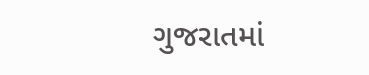ગુજરાતમાં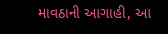માવઠાની આગાહી, આ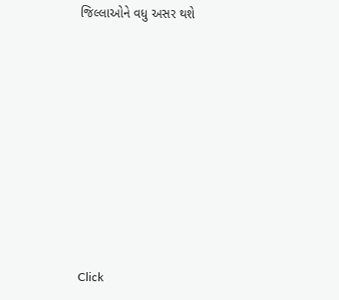જિલ્લાઓને વધુ અસર થશે










Click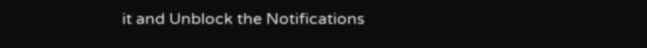it and Unblock the Notifications